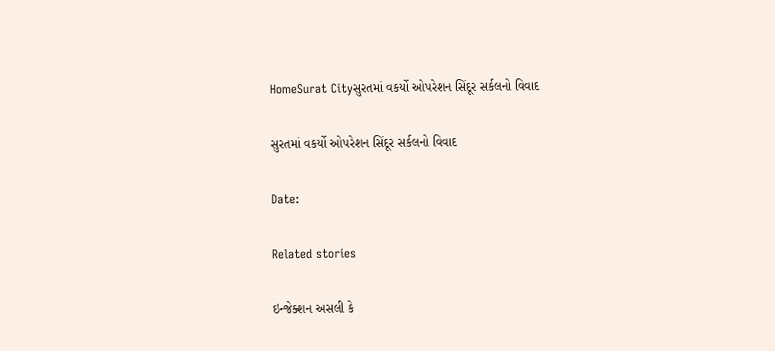HomeSurat Cityસુરતમાં વકર્યો ઓપરેશન સિંદૂર સર્કલનો વિવાદ

સુરતમાં વકર્યો ઓપરેશન સિંદૂર સર્કલનો વિવાદ

Date:

Related stories

ઇન્જેક્શન અસલી કે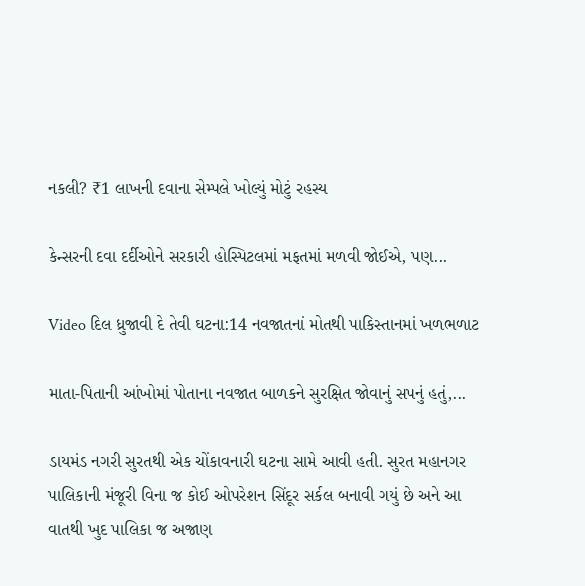નકલી? ₹1 લાખની દવાના સેમ્પલે ખોલ્યું મોટું રહસ્ય

કેન્સરની દવા દર્દીઓને સરકારી હોસ્પિટલમાં મફતમાં મળવી જોઈએ, પણ...

Video દિલ ધ્રુજાવી દે તેવી ઘટના:14 નવજાતનાં મોતથી પાકિસ્તાનમાં ખળભળાટ

માતા-પિતાની આંખોમાં પોતાના નવજાત બાળકને સુરક્ષિત જોવાનું સપનું હતું,...

ડાયમંડ નગરી સુરતથી એક ચોંકાવનારી ઘટના સામે આવી હતી. સુરત મહાનગર પાલિકાની મંજૂરી વિના જ કોઈ ઓપરેશન સિંદૂર સર્કલ બનાવી ગયું છે અને આ વાતથી ખુદ પાલિકા જ અજાણ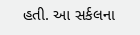હતી. આ સર્કલના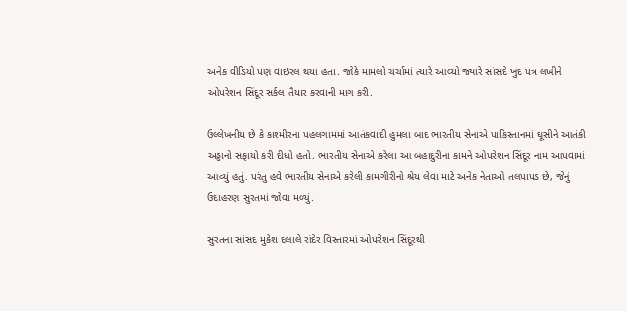અનેક વીડિયો પણ વાઇરલ થયા હતા. જોકે મામલો ચર્ચામાં ત્યારે આવ્યો જ્યારે સાંસદે ખુદ પત્ર લખીને ઓપરેશન સિંદૂર સર્કલ તૈયાર કરવાની માગ કરી.

ઉલ્લેખનીય છે કે કાશ્મીરના પહલગામમાં આતંકવાદી હુમલા બાદ ભારતીય સેનાએ પાકિસ્તાનમાં ઘૂસીને આતંકી અડ્ડાનો સફાયો કરી દીધો હતો. ભારતીય સેનાએ કરેલા આ બહાદુરીના કામને ઓપરેશન સિંદૂર નામ આપવામાં આવ્યું હતું. પરંતુ હવે ભારતીય સેનાએ કરેલી કામગીરીનો શ્રેય લેવા માટે અનેક નેતાઓ તલપાપડ છે, જેનું ઉદાહરણ સુરતમાં જોવા મળ્યું.

સુરતના સાંસદ મુકેશ દલાલે રાંદેર વિસ્તારમાં ઓપરેશન સિંદૂરથી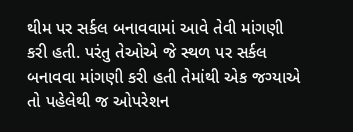થીમ પર સર્કલ બનાવવામાં આવે તેવી માંગણી કરી હતી. પરંતુ તેઓએ જે સ્થળ પર સર્કલ બનાવવા માંગણી કરી હતી તેમાંથી એક જગ્યાએ તો પહેલેથી જ ઓપરેશન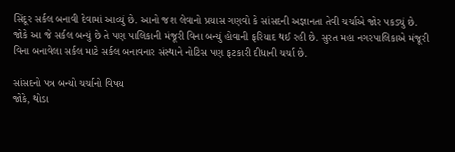સિંદૂર સર્કલ બનાવી દેવામાં આવ્યું છે. આનો જશ લેવાનો પ્રયાસ ગણવો કે સાંસદની અજ્ઞાનતા તેવી ચર્ચાએ જોર પકડ્યું છે. જોકે આ જે સર્કલ બન્યું છે તે પણ પાલિકાની મંજૂરી વિના બન્યું હોવાની ફરિયાદ થઈ રહી છે. સુરત મહા નગરપાલિકાએ મંજૂરી વિના બનાવેલા સર્કલ માટે સર્કલ બનાવનાર સંસ્થાને નોટિસ પણ ફટકારી દીધાની ચર્ચા છે.

સાંસદનો પત્ર બન્યો ચર્ચાનો વિષય
જોકે, થોડા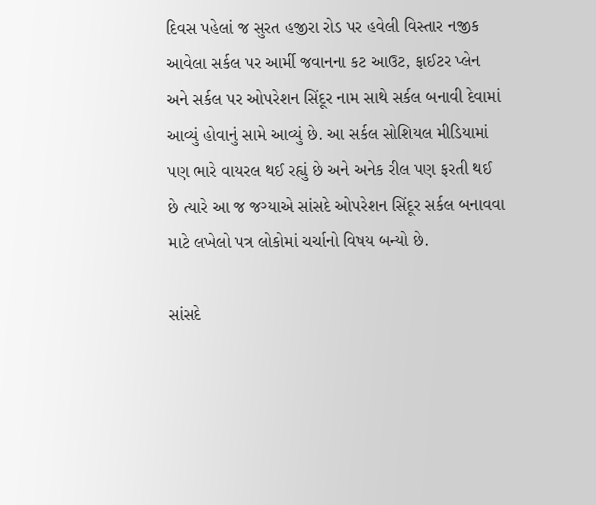દિવસ પહેલાં જ સુરત હજીરા રોડ પર હવેલી વિસ્તાર નજીક આવેલા સર્કલ પર આર્મી જવાનના કટ આઉટ, ફાઈટર પ્લેન અને સર્કલ પર ઓપરેશન સિંદૂર નામ સાથે સર્કલ બનાવી દેવામાં આવ્યું હોવાનું સામે આવ્યું છે. આ સર્કલ સોશિયલ મીડિયામાં પણ ભારે વાયરલ થઈ રહ્યું છે અને અનેક રીલ પણ ફરતી થઈ છે ત્યારે આ જ જગ્યાએ સાંસદે ઓપરેશન સિંદૂર સર્કલ બનાવવા માટે લખેલો પત્ર લોકોમાં ચર્ચાનો વિષય બન્યો છે.

સાંસદે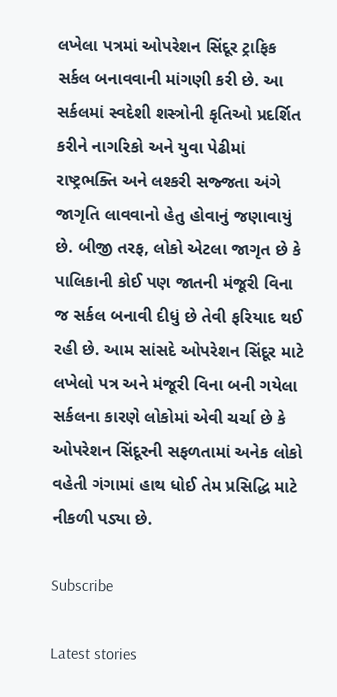લખેલા પત્રમાં ઓપરેશન સિંદૂર ટ્રાફિક સર્કલ બનાવવાની માંગણી કરી છે. આ સર્કલમાં સ્વદેશી શસ્ત્રોની કૃતિઓ પ્રદર્શિત કરીને નાગરિકો અને યુવા પેઢીમાં રાષ્ટ્રભક્તિ અને લશ્કરી સજ્જતા અંગે જાગૃતિ લાવવાનો હેતુ હોવાનું જણાવાયું છે. બીજી તરફ, લોકો એટલા જાગૃત છે કે પાલિકાની કોઈ પણ જાતની મંજૂરી વિના જ સર્કલ બનાવી દીધું છે તેવી ફરિયાદ થઈ રહી છે. આમ સાંસદે ઓપરેશન સિંદૂર માટે લખેલો પત્ર અને મંજૂરી વિના બની ગયેલા સર્કલના કારણે લોકોમાં એવી ચર્ચા છે કે ઓપરેશન સિંદૂરની સફળતામાં અનેક લોકો વહેતી ગંગામાં હાથ ધોઈ તેમ પ્રસિદ્ધિ માટે નીકળી પડ્યા છે.

Subscribe

Latest stories